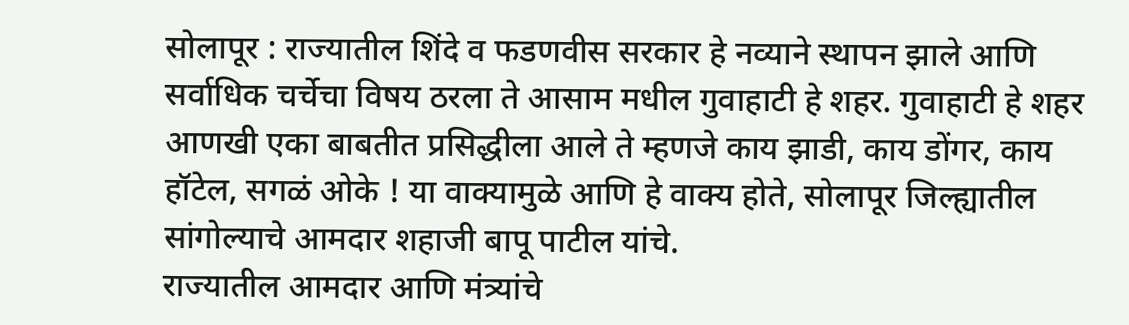सोलापूर : राज्यातील शिंदे व फडणवीस सरकार हे नव्याने स्थापन झाले आणि सर्वाधिक चर्चेचा विषय ठरला ते आसाम मधील गुवाहाटी हे शहर. गुवाहाटी हे शहर आणखी एका बाबतीत प्रसिद्धीला आले ते म्हणजे काय झाडी, काय डोंगर, काय हॉटेल, सगळं ओके ! या वाक्यामुळे आणि हे वाक्य होते, सोलापूर जिल्ह्यातील सांगोल्याचे आमदार शहाजी बापू पाटील यांचे.
राज्यातील आमदार आणि मंत्र्यांचे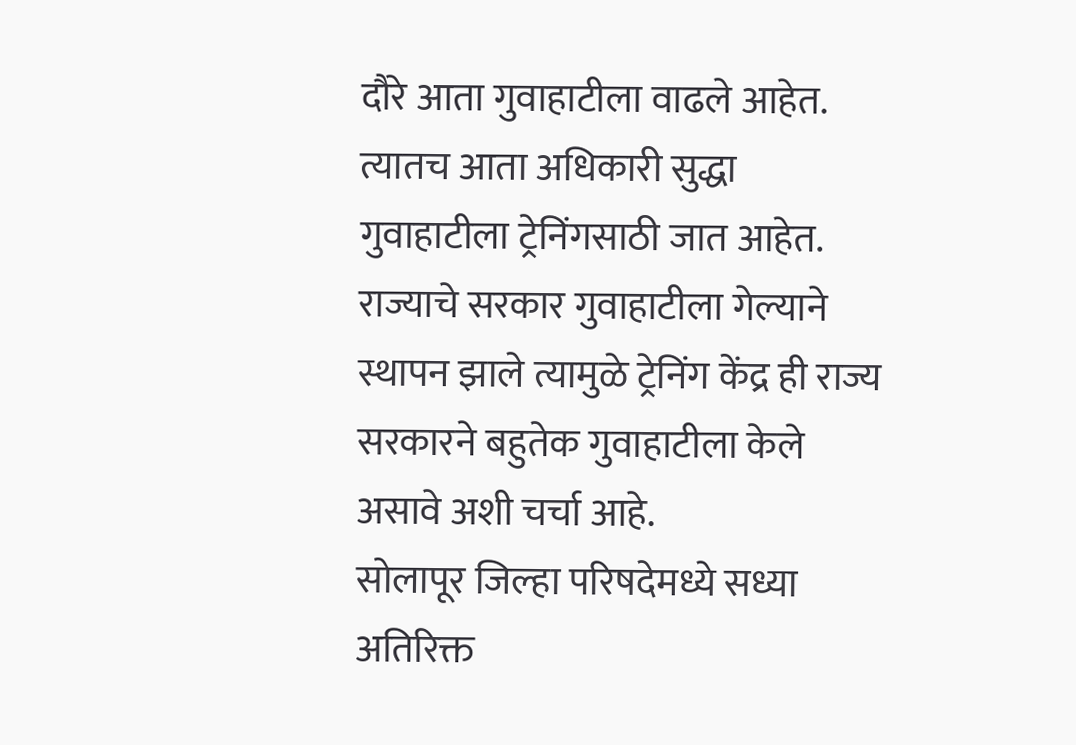दौरे आता गुवाहाटीला वाढले आहेत. त्यातच आता अधिकारी सुद्धा गुवाहाटीला ट्रेनिंगसाठी जात आहेत. राज्याचे सरकार गुवाहाटीला गेल्याने स्थापन झाले त्यामुळे ट्रेनिंग केंद्र ही राज्य सरकारने बहुतेक गुवाहाटीला केले असावे अशी चर्चा आहे.
सोलापूर जिल्हा परिषदेमध्ये सध्या अतिरिक्त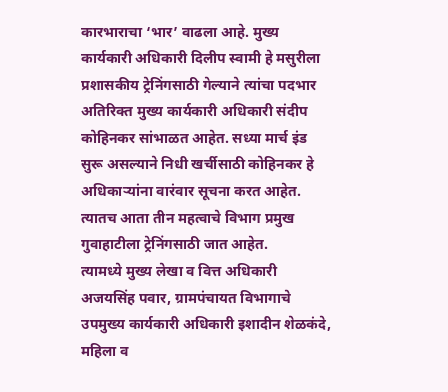कारभाराचा ‘भार’ वाढला आहे. मुख्य कार्यकारी अधिकारी दिलीप स्वामी हे मसुरीला प्रशासकीय ट्रेनिंगसाठी गेल्याने त्यांचा पदभार अतिरिक्त मुख्य कार्यकारी अधिकारी संदीप कोहिनकर सांभाळत आहेत. सध्या मार्च इंड सुरू असल्याने निधी खर्चीसाठी कोहिनकर हे अधिकाऱ्यांना वारंवार सूचना करत आहेत. त्यातच आता तीन महत्वाचे विभाग प्रमुख गुवाहाटीला ट्रेनिंगसाठी जात आहेत.
त्यामध्ये मुख्य लेखा व वित्त अधिकारी अजयसिंह पवार, ग्रामपंचायत विभागाचे उपमुख्य कार्यकारी अधिकारी इशादीन शेळकंदे, महिला व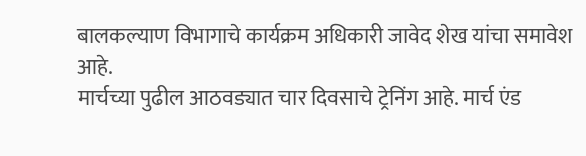बालकल्याण विभागाचे कार्यक्रम अधिकारी जावेद शेख यांचा समावेश आहे.
मार्चच्या पुढील आठवड्यात चार दिवसाचे ट्रेनिंग आहे. मार्च एंड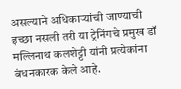असल्याने अधिकाऱ्यांची जाण्याची इच्छा नसली तरी या ट्रेनिंगचे प्रमुख डॉ मल्लिनाथ कलशेट्टी यांनी प्रत्येकांना बंधनकारक केले आहे.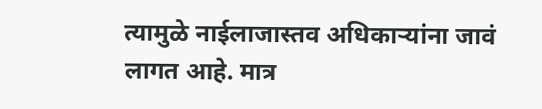त्यामुळे नाईलाजास्तव अधिकाऱ्यांना जावं लागत आहे. मात्र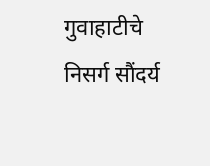गुवाहाटीचे निसर्ग सौंदर्य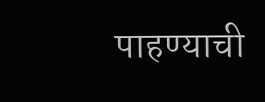पाहण्याची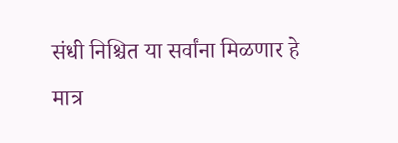संधी निश्चित या सर्वांना मिळणार हे मात्र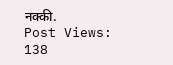नक्की.
Post Views: 138